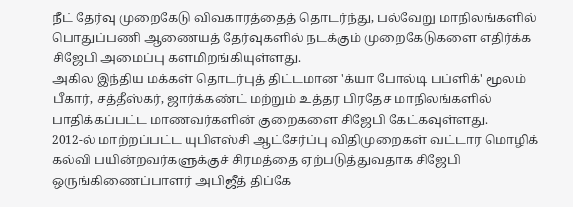நீட் தேர்வு முறைகேடு விவகாரத்தைத் தொடர்ந்து, பல்வேறு மாநிலங்களில் பொதுப்பணி ஆணையத் தேர்வுகளில் நடக்கும் முறைகேடுகளை எதிர்க்க சிஜேபி அமைப்பு களமிறங்கியுள்ளது.
அகில இந்திய மக்கள் தொடர்புத் திட்டமான 'க்யா போல்டி பப்ளிக்' மூலம் பீகார், சத்தீஸ்கர், ஜார்க்கண்ட் மற்றும் உத்தர பிரதேச மாநிலங்களில் பாதிக்கப்பட்ட மாணவர்களின் குறைகளை சிஜேபி கேட்கவுள்ளது.
2012-ல் மாற்றப்பட்ட யுபிஎஸ்சி ஆட்சேர்ப்பு விதிமுறைகள் வட்டார மொழிக் கல்வி பயின்றவர்களுக்குச் சிரமத்தை ஏற்படுத்துவதாக சிஜேபி ஒருங்கிணைப்பாளர் அபிஜீத் திப்கே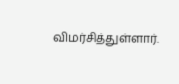விமர்சித்துள்ளார்.